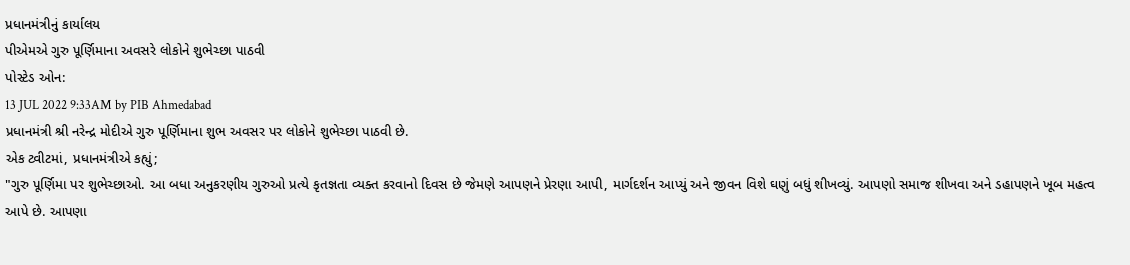પ્રધાનમંત્રીનું કાર્યાલય
પીએમએ ગુરુ પૂર્ણિમાના અવસરે લોકોને શુભેચ્છા પાઠવી
પોસ્ટેડ ઓન:
13 JUL 2022 9:33AM by PIB Ahmedabad
પ્રધાનમંત્રી શ્રી નરેન્દ્ર મોદીએ ગુરુ પૂર્ણિમાના શુભ અવસર પર લોકોને શુભેચ્છા પાઠવી છે.
એક ટ્વીટમાં, પ્રધાનમંત્રીએ કહ્યું;
"ગુરુ પૂર્ણિમા પર શુભેચ્છાઓ. આ બધા અનુકરણીય ગુરુઓ પ્રત્યે કૃતજ્ઞતા વ્યક્ત કરવાનો દિવસ છે જેમણે આપણને પ્રેરણા આપી, માર્ગદર્શન આપ્યું અને જીવન વિશે ઘણું બધું શીખવ્યું. આપણો સમાજ શીખવા અને ડહાપણને ખૂબ મહત્વ આપે છે. આપણા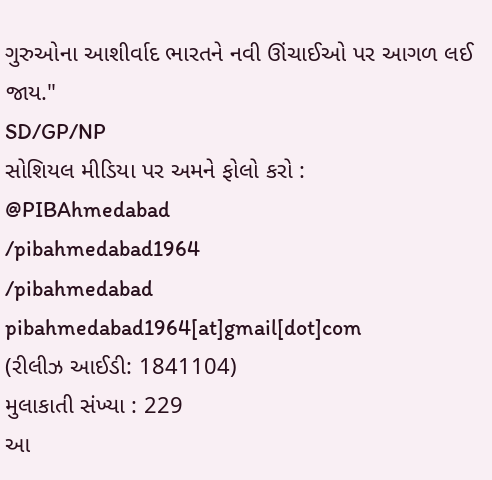ગુરુઓના આશીર્વાદ ભારતને નવી ઊંચાઈઓ પર આગળ લઈ જાય."
SD/GP/NP
સોશિયલ મીડિયા પર અમને ફોલો કરો :
@PIBAhmedabad
/pibahmedabad1964
/pibahmedabad
pibahmedabad1964[at]gmail[dot]com
(રીલીઝ આઈડી: 1841104)
મુલાકાતી સંખ્યા : 229
આ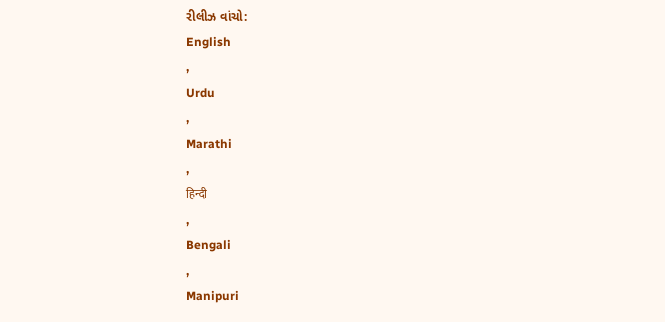રીલીઝ વાંચો:
English
,
Urdu
,
Marathi
,
हिन्दी
,
Bengali
,
Manipuri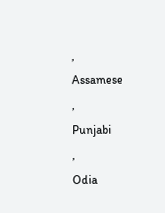,
Assamese
,
Punjabi
,
Odia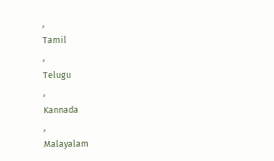,
Tamil
,
Telugu
,
Kannada
,
Malayalam